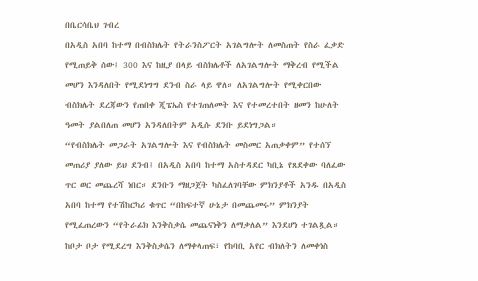በቤርሳቤህ ገብረ
በአዲስ አበባ ከተማ በብስክሌት የትራንስፖርት አገልግሎት ለመስጠት የስራ ፈቃድ የሚጠይቅ ሰው፤ 300 እና ከዚያ በላይ ብስክሌቶች ለአገልግሎት ማቅረብ የሚችል መሆን እንዳለበት የሚደነግግ ደንብ ስራ ላይ ዋለ። ለአገልግሎት የሚቀርበው ብስክሌት ደረጃውን የጠበቀ ጂፔኤስ የተገጠለመት እና የተመረተበት ዘመን ከሁለት ዓመት ያልበለጠ መሆን አንዳለበትም አዲሱ ደንቡ ይደነግጋል።
“የብስክሌት መጋራት አገልግሎት እና የብስክሌት መስመር አጠቃቀም” የተሰኘ መጠሪያ ያለው ይህ ደንብ፤ በአዲስ አበባ ከተማ አስተዳደር ካቢኔ የጸደቀው ባለፈው ጥር ወር መጨረሻ ነበር። ደንቡን ማዘጋጀት ካስፈለገባቸው ምክንያቶች አንዱ በአዲስ አበባ ከተማ የተሽከርካሪ ቁጥር “በከፍተኛ ሁኔታ በመጨመሩ” ምክንያት የሚፈጠረውን “የትራፊክ እንቅስቃሴ መጨናነቅን ለማቃለል” እንደሆነ ተገልጿል።
ከቦታ ቦታ የሚደረግ እንቅስቃሴን ለማቀላጠፍ፣ የከባቢ አየር ብክለትን ለመቀነስ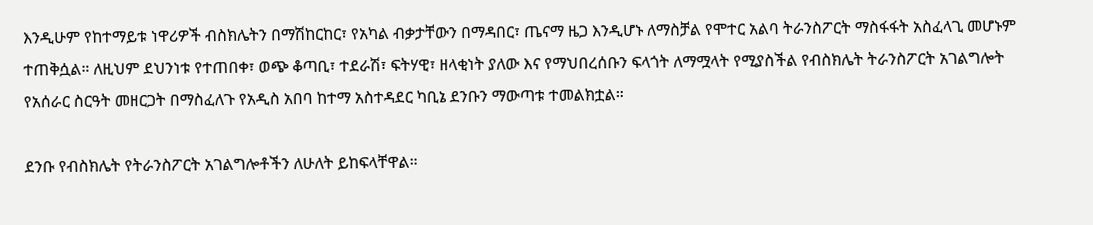እንዲሁም የከተማይቱ ነዋሪዎች ብስክሌትን በማሽከርከር፣ የአካል ብቃታቸውን በማዳበር፣ ጤናማ ዜጋ እንዲሆኑ ለማስቻል የሞተር አልባ ትራንስፖርት ማስፋፋት አስፈላጊ መሆኑም ተጠቅሷል። ለዚህም ደህንነቱ የተጠበቀ፣ ወጭ ቆጣቢ፣ ተደራሽ፣ ፍትሃዊ፣ ዘላቂነት ያለው እና የማህበረሰቡን ፍላጎት ለማሟላት የሚያስችል የብስክሌት ትራንስፖርት አገልግሎት የአሰራር ስርዓት መዘርጋት በማስፈለጉ የአዲስ አበባ ከተማ አስተዳደር ካቢኔ ደንቡን ማውጣቱ ተመልክቷል።

ደንቡ የብስክሌት የትራንስፖርት አገልግሎቶችን ለሁለት ይከፍላቸዋል።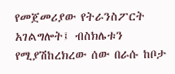የመጀመሪያው የትራንስፖርት አገልግሎት፤ ብስክሌቱን የሚያሽከረክረው ሰው በራሱ ከቦታ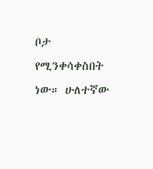ቦታ የሚንቀሳቀስበት ነው። ሁለተኛው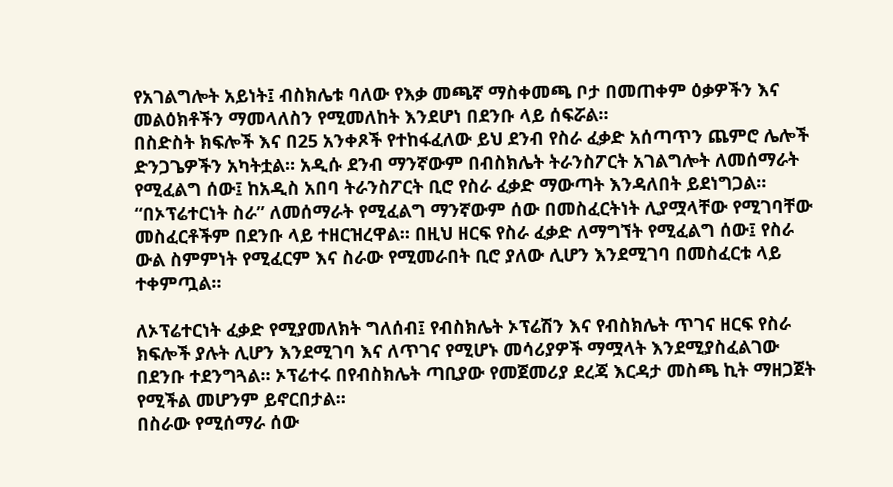የአገልግሎት አይነት፤ ብስክሌቱ ባለው የእቃ መጫኛ ማስቀመጫ ቦታ በመጠቀም ዕቃዎችን እና መልዕክቶችን ማመላለስን የሚመለከት እንደሆነ በደንቡ ላይ ሰፍሯል።
በስድስት ክፍሎች እና በ25 አንቀጾች የተከፋፈለው ይህ ደንብ የስራ ፈቃድ አሰጣጥን ጨምሮ ሌሎች ድንጋጌዎችን አካትቷል። አዲሱ ደንብ ማንኛውም በብስክሌት ትራንስፖርት አገልግሎት ለመሰማራት የሚፈልግ ሰው፤ ከአዲስ አበባ ትራንስፖርት ቢሮ የስራ ፈቃድ ማውጣት እንዳለበት ይደነግጋል።
“በኦፕሬተርነት ስራ” ለመሰማራት የሚፈልግ ማንኛውም ሰው በመስፈርትነት ሊያሟላቸው የሚገባቸው መስፈርቶችም በደንቡ ላይ ተዘርዝረዋል። በዚህ ዘርፍ የስራ ፈቃድ ለማግኘት የሚፈልግ ሰው፤ የስራ ውል ስምምነት የሚፈርም እና ስራው የሚመራበት ቢሮ ያለው ሊሆን እንደሚገባ በመስፈርቱ ላይ ተቀምጧል።

ለኦፕሬተርነት ፈቃድ የሚያመለክት ግለሰብ፤ የብስክሌት ኦፕሬሽን እና የብስክሌት ጥገና ዘርፍ የስራ ክፍሎች ያሉት ሊሆን እንደሚገባ እና ለጥገና የሚሆኑ መሳሪያዎች ማሟላት እንደሚያስፈልገው በደንቡ ተደንግጓል። ኦፕሬተሩ በየብስክሌት ጣቢያው የመጀመሪያ ደረጃ እርዳታ መስጫ ኪት ማዘጋጀት የሚችል መሆንም ይኖርበታል።
በስራው የሚሰማራ ሰው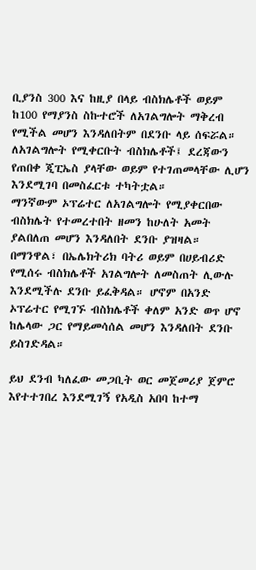ቢያንስ 300 እና ከዚያ በላይ ብስክሌቶች ወይም ከ100 የማያንስ ስኩተሮች ለአገልግሎት ማቅረብ የሚችል መሆን እንዳለበትም በደንቡ ላይ ሰፍሯል። ለአገልግሎት የሚቀርቡት ብስክሌቶች፤ ደረጃውን የጠበቀ ጂፒኤስ ያላቸው ወይም የተገጠመላቸው ሊሆን እንደሚገባ በመስፈርቱ ተካትቷል።
ማንኛውም ኦፕሬተር ለአገልግሎት የሚያቀርበው ብስክሌት የተመረተበት ዘመን ከሁለት አመት ያልበለጠ መሆን እንዳለበት ደንቡ ያዝዛል። በማንዋል፣ በኤሌክትሪክ ባትሪ ወይም በሀይብሪድ የሚሰሩ ብስክሌቶች አገልግሎት ለመስጠት ሊውሉ እንደሚችሉ ደንቡ ይፈቅዳል። ሆኖም በአንድ ኦፕሬተር የሚገኙ ብስክሌቶች ቀለም አንድ ወጥ ሆኖ ከሌላው ጋር የማይመሳሰል መሆን እንዳለበት ደንቡ ይስገድዳል።

ይህ ደንብ ካለፈው መጋቢት ወር መጀመሪያ ጀምሮ እየተተገበረ እንደሚገኝ የአዲስ አበባ ከተማ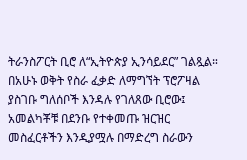ትራንስፖርት ቢሮ ለ“ኢትዮጵያ ኢንሳይደር” ገልጿል። በአሁኑ ወቅት የስራ ፈቃድ ለማግኘት ፕሮፖዛል ያስገቡ ግለሰቦች እንዳሉ የገለጸው ቢሮው፤ አመልካቾቹ በደንቡ የተቀመጡ ዝርዝር መስፈርቶችን እንዲያሟሉ በማድረግ ስራውን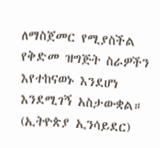ለማስጀመር የሚያስችል የቅድመ ዝግጅት ስራዎችን እየተከናወኑ እንደሆነ እንደሚገኝ አስታውቋል። (ኢትዮጵያ ኢንሳይደር)